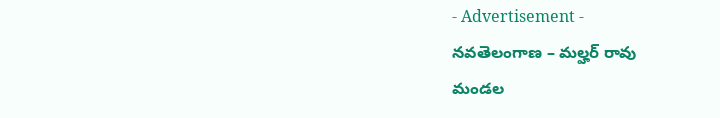- Advertisement -
నవతెలంగాణ – మల్హర్ రావు
మండల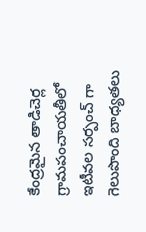కేంద్రమైన తాడిచెర్ల గ్రామపంచాయతీలో ఇటీవల సర్పంచ్ గా గెలుపొంది బాధ్యతలు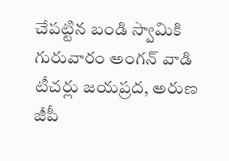చేపట్టిన బండి స్వామికి గురువారం అంగన్ వాడి టీచర్లు జయప్రద, అరుణ జీపీ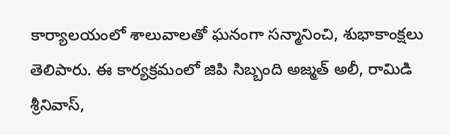కార్యాలయంలో శాలువాలతో ఘనంగా సన్మానించి, శుభాకాంక్షలు తెలిపారు. ఈ కార్యక్రమంలో జిపి సిబ్బంది అజ్మత్ అలీ, రామిడి శ్రీనివాస్,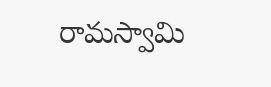రామస్వామి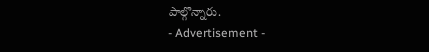పాల్గొన్నారు.
- Advertisement -